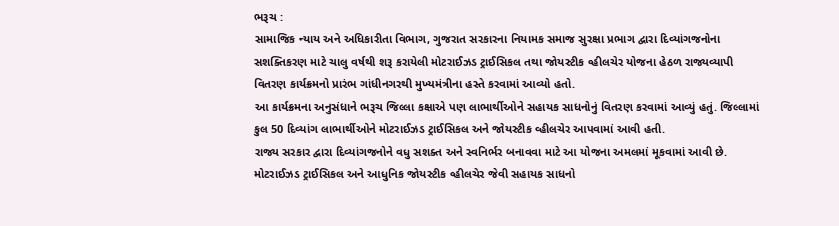ભરૂચ :
સામાજિક ન્યાય અને અધિકારીતા વિભાગ, ગુજરાત સરકારના નિયામક સમાજ સુરક્ષા પ્રભાગ દ્વારા દિવ્યાંગજનોના સશક્તિકરણ માટે ચાલુ વર્ષથી શરૂ કરાયેલી મોટરાઈઝડ ટ્રાઈસિકલ તથા જોયસ્ટીક વ્હીલચેર યોજના હેઠળ રાજ્યવ્યાપી વિતરણ કાર્યક્રમનો પ્રારંભ ગાંધીનગરથી મુખ્યમંત્રીના હસ્તે કરવામાં આવ્યો હતો.
આ કાર્યક્રમના અનુસંધાને ભરૂચ જિલ્લા કક્ષાએ પણ લાભાર્થીઓને સહાયક સાધનોનું વિતરણ કરવામાં આવ્યું હતું. જિલ્લામાં કુલ 50 દિવ્યાંગ લાભાર્થીઓને મોટરાઈઝડ ટ્રાઈસિકલ અને જોયસ્ટીક વ્હીલચેર આપવામાં આવી હતી.
રાજ્ય સરકાર દ્વારા દિવ્યાંગજનોને વધુ સશક્ત અને સ્વનિર્ભર બનાવવા માટે આ યોજના અમલમાં મૂકવામાં આવી છે. મોટરાઈઝડ ટ્રાઈસિકલ અને આધુનિક જોયસ્ટીક વ્હીલચેર જેવી સહાયક સાધનો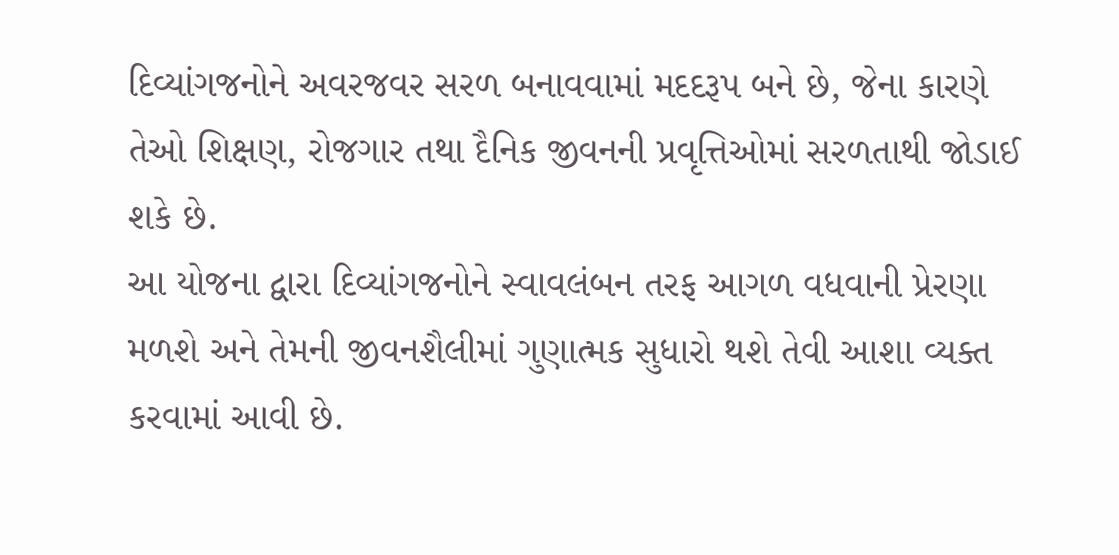દિવ્યાંગજનોને અવરજવર સરળ બનાવવામાં મદદરૂપ બને છે, જેના કારણે તેઓ શિક્ષણ, રોજગાર તથા દૈનિક જીવનની પ્રવૃત્તિઓમાં સરળતાથી જોડાઈ શકે છે.
આ યોજના દ્વારા દિવ્યાંગજનોને સ્વાવલંબન તરફ આગળ વધવાની પ્રેરણા મળશે અને તેમની જીવનશૈલીમાં ગુણાત્મક સુધારો થશે તેવી આશા વ્યક્ત કરવામાં આવી છે.